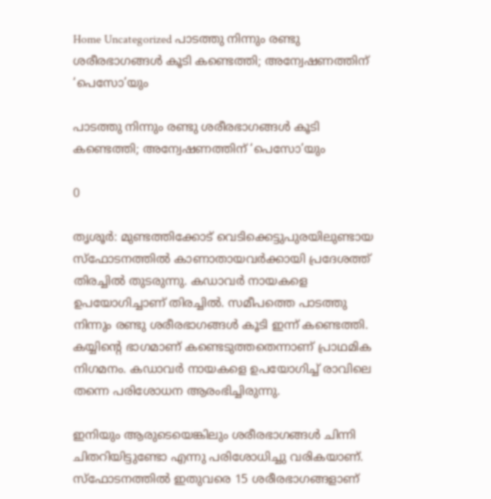Home Uncategorized പാടത്തു നിന്നും രണ്ടു ശരീരഭാഗങ്ങള്‍ കൂടി കണ്ടെത്തി; അന്വേഷണത്തിന് ‘പെസോ’യും

പാടത്തു നിന്നും രണ്ടു ശരീരഭാഗങ്ങള്‍ കൂടി കണ്ടെത്തി; അന്വേഷണത്തിന് ‘പെസോ’യും

0

തൃശൂര്‍: മുണ്ടത്തിക്കോട് വെടിക്കെട്ടുപുരയിലുണ്ടായ സ്‌ഫോടനത്തില്‍ കാണാതായവര്‍ക്കായി പ്രദേശത്ത് തിരച്ചില്‍ തുടരുന്നു. കഡാവര്‍ നായകളെ ഉപയോഗിച്ചാണ് തിരച്ചില്‍. സമീപത്തെ പാടത്തു നിന്നും രണ്ടു ശരീരഭാഗങ്ങള്‍ കൂടി ഇന്ന് കണ്ടെത്തി. കയ്യിന്റെ ഭാഗമാണ് കണ്ടെടുത്തതെന്നാണ് പ്രാഥമിക നിഗമനം. കഡാവര്‍ നായകളെ ഉപയോഗിച്ച് രാവിലെ തന്നെ പരിശോധന ആരംഭിച്ചിരുന്നു.

ഇനിയും ആരുടെയെങ്കിലും ശരീരഭാഗങ്ങള്‍ ചിന്നി ചിതറിയിട്ടുണ്ടോ എന്നു പരിശോധിച്ചു വരികയാണ്. സ്‌ഫോടനത്തില്‍ ഇതുവരെ 15 ശരീരഭാഗങ്ങളാണ്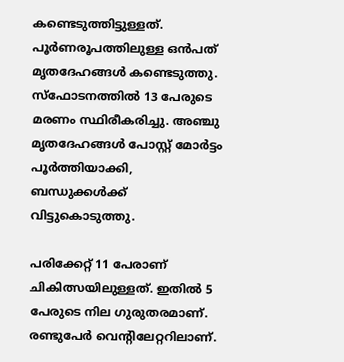കണ്ടെടുത്തിട്ടുള്ളത്. പൂര്‍ണരൂപത്തിലുള്ള ഒന്‍പത് മൃതദേഹങ്ങള്‍ കണ്ടെടുത്തു. സ്‌ഫോടനത്തില്‍ 13 പേരുടെ മരണം സ്ഥിരീകരിച്ചു. അഞ്ചു മൃതദേഹങ്ങള്‍ പോസ്റ്റ് മോര്‍ട്ടം പൂര്‍ത്തിയാക്കി, ബന്ധുക്കള്‍ക്ക് വിട്ടുകൊടുത്തു.

പരിക്കേറ്റ് 11 പേരാണ് ചികിത്സയിലുള്ളത്. ഇതില്‍ 5 പേരുടെ നില ഗുരുതരമാണ്. രണ്ടുപേര്‍ വെന്റിലേറ്ററിലാണ്.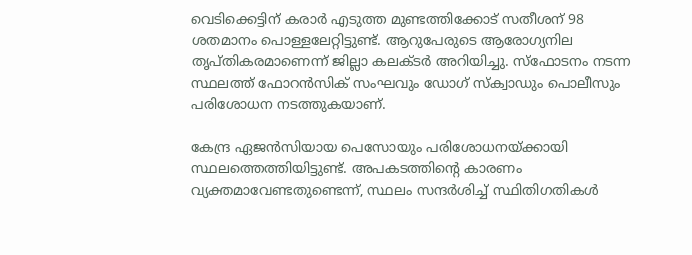വെടിക്കെട്ടിന് കരാര്‍ എടുത്ത മുണ്ടത്തിക്കോട് സതീശന് 98 ശതമാനം പൊള്ളലേറ്റിട്ടുണ്ട്. ആറുപേരുടെ ആരോഗ്യനില തൃപ്തികരമാണെന്ന് ജില്ലാ കലക്ടര്‍ അറിയിച്ചു. സ്‌ഫോടനം നടന്ന സ്ഥലത്ത് ഫോറന്‍സിക് സംഘവും ഡോഗ് സ്‌ക്വാഡും പൊലീസും പരിശോധന നടത്തുകയാണ്.

കേന്ദ്ര ഏജന്‍സിയായ പെസോയും പരിശോധനയ്ക്കായി സ്ഥലത്തെത്തിയിട്ടുണ്ട്. അപകടത്തിന്റെ കാരണം വ്യക്തമാവേണ്ടതുണ്ടെന്ന്, സ്ഥലം സന്ദർശിച്ച് സ്ഥിതിഗതികൾ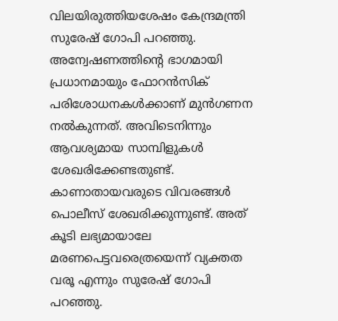വിലയിരുത്തിയശേഷം കേന്ദ്രമന്ത്രി സുരേഷ് ഗോപി പറഞ്ഞു. അന്വേഷണത്തിന്റെ ഭാഗമായി പ്രധാനമായും ഫോറൻസിക് പരിശോധനകൾക്കാണ് മുൻഗണന നൽകുന്നത്. അവിടെനിന്നും ആവശ്യമായ സാമ്പിളുകൾ ശേഖരിക്കേണ്ടതുണ്ട്. കാണാതായവരുടെ വിവരങ്ങൾ പൊലീസ് ശേഖരിക്കുന്നുണ്ട്. അത് കൂടി ലഭ്യമായാലേ മരണപെട്ടവരെത്രയെന്ന് വ്യക്തത വരൂ എന്നും സുരേഷ് ഗോപി പറഞ്ഞു.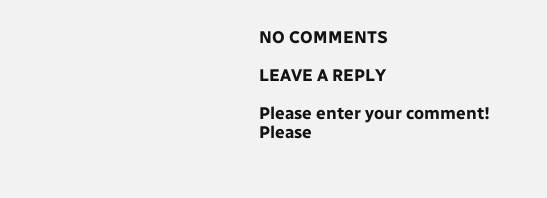NO COMMENTS

LEAVE A REPLY

Please enter your comment!
Please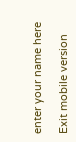enter your name here

Exit mobile version